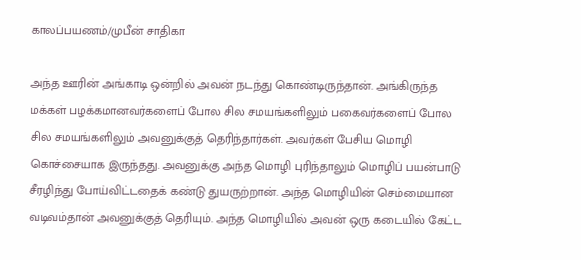காலப்பயணம்/முபீன் சாதிகா

அந்த ஊரின் அங்காடி ஒன்றில் அவன் நடந்து கொண்டிருந்தான். அங்கிருந்த மக்கள் பழக்கமானவர்களைப் போல சில சமயங்களிலும் பகைவர்களைப் போல சில சமயங்களிலும் அவனுக்குத் தெரிந்தார்கள். அவர்கள் பேசிய மொழி கொச்சையாக இருந்தது. அவனுக்கு அந்த மொழி புரிந்தாலும் மொழிப் பயன்பாடு சீரழிந்து போய்விட்டதைக் கண்டு துயருற்றான். அந்த மொழியின் செம்மையான வடிவம்தான் அவனுக்குத் தெரியும். அந்த மொழியில் அவன் ஒரு கடையில் கேட்ட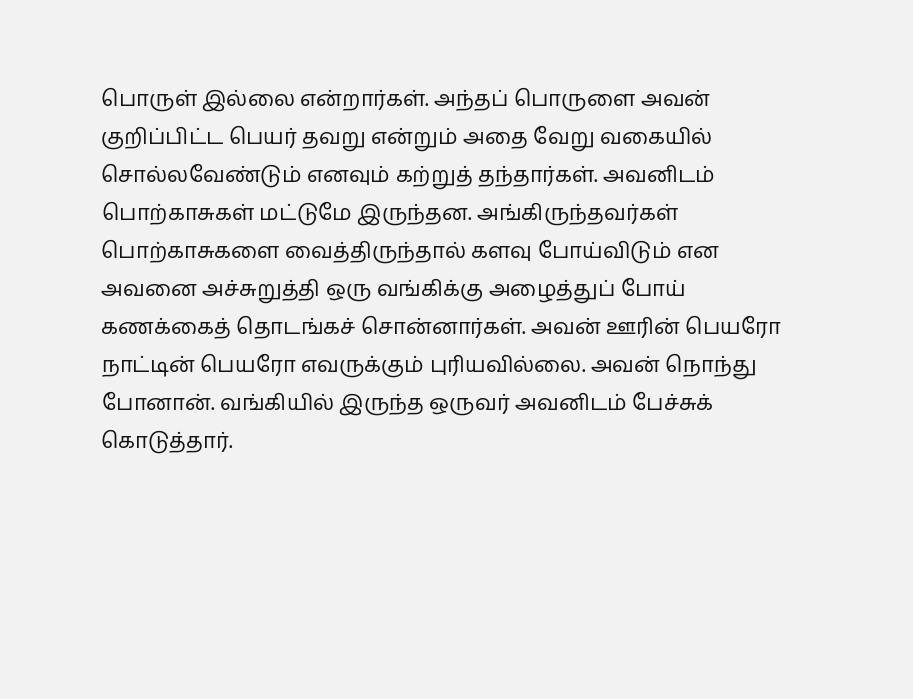பொருள் இல்லை என்றார்கள். அந்தப் பொருளை அவன் குறிப்பிட்ட பெயர் தவறு என்றும் அதை வேறு வகையில் சொல்லவேண்டும் எனவும் கற்றுத் தந்தார்கள். அவனிடம் பொற்காசுகள் மட்டுமே இருந்தன. அங்கிருந்தவர்கள் பொற்காசுகளை வைத்திருந்தால் களவு போய்விடும் என அவனை அச்சுறுத்தி ஒரு வங்கிக்கு அழைத்துப் போய் கணக்கைத் தொடங்கச் சொன்னார்கள். அவன் ஊரின் பெயரோ நாட்டின் பெயரோ எவருக்கும் புரியவில்லை. அவன் நொந்து போனான். வங்கியில் இருந்த ஒருவர் அவனிடம் பேச்சுக் கொடுத்தார்.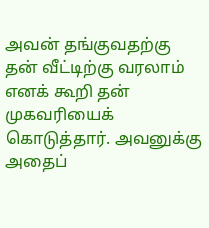அவன் தங்குவதற்கு தன் வீட்டிற்கு வரலாம் எனக் கூறி தன் முகவரியைக் கொடுத்தார். அவனுக்கு அதைப்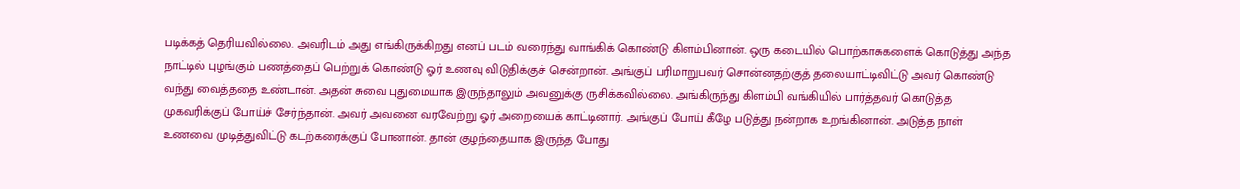படிக்கத் தெரியவில்லை. அவரிடம் அது எங்கிருக்கிறது எனப் படம் வரைந்து வாங்கிக் கொண்டு கிளம்பினான். ஒரு கடையில் பொற்காசுகளைக் கொடுத்து அந்த நாட்டில் புழங்கும் பணத்தைப் பெற்றுக் கொண்டு ஓர் உணவு விடுதிக்குச் சென்றான். அங்குப் பரிமாறுபவர் சொன்னதற்குத் தலையாட்டிவிட்டு அவர் கொண்டு வந்து வைத்ததை உண்டான். அதன் சுவை புதுமையாக இருந்தாலும் அவனுக்கு ருசிக்கவில்லை. அங்கிருந்து கிளம்பி வங்கியில் பார்த்தவர் கொடுத்த முகவரிக்குப் போய்ச் சேர்ந்தான். அவர் அவனை வரவேற்று ஓர் அறையைக் காட்டினார். அங்குப் போய் கீழே படுத்து நன்றாக உறங்கினான். அடுத்த நாள் உணவை முடித்துவிட்டு கடற்கரைக்குப் போனான். தான் குழந்தையாக இருந்த போது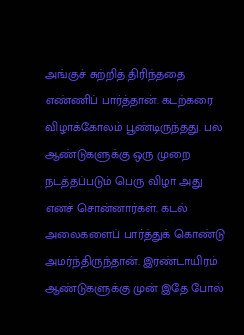அங்குச் சுற்றித் திரிந்ததை எண்ணிப் பார்த்தான். கடற்கரை விழாக்கோலம் பூண்டிருந்தது. பல ஆண்டுகளுக்கு ஒரு முறை நடத்தப்படும் பெரு விழா அது எனச் சொன்னார்கள். கடல் அலைகளைப் பார்த்துக் கொண்டு அமர்ந்திருந்தான். இரண்டாயிரம் ஆண்டுகளுக்கு முன் இதே போல்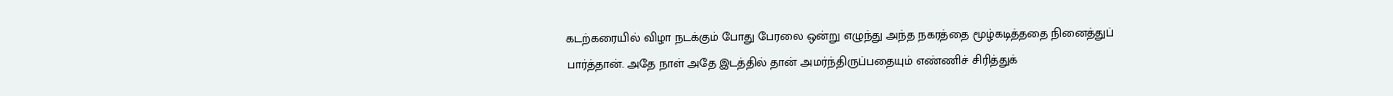கடற்கரையில் விழா நடக்கும் போது பேரலை ஒன்று எழுந்து அந்த நகரத்தை மூழ்கடித்ததை நினைத்துப் பார்த்தான். அதே நாள் அதே இடத்தில் தான் அமர்ந்திருப்பதையும் எண்ணிச் சிரித்துக்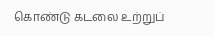கொண்டு கடலை உற்றுப்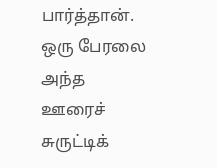பார்த்தான். ஒரு பேரலை அந்த ஊரைச் சுருட்டிக்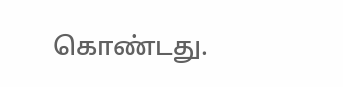கொண்டது.